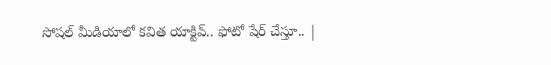సోషల్‌ మీడియాలో కవిత యాక్టివ్‌.. ఫోటో షేర్‌ చేస్తూ.. |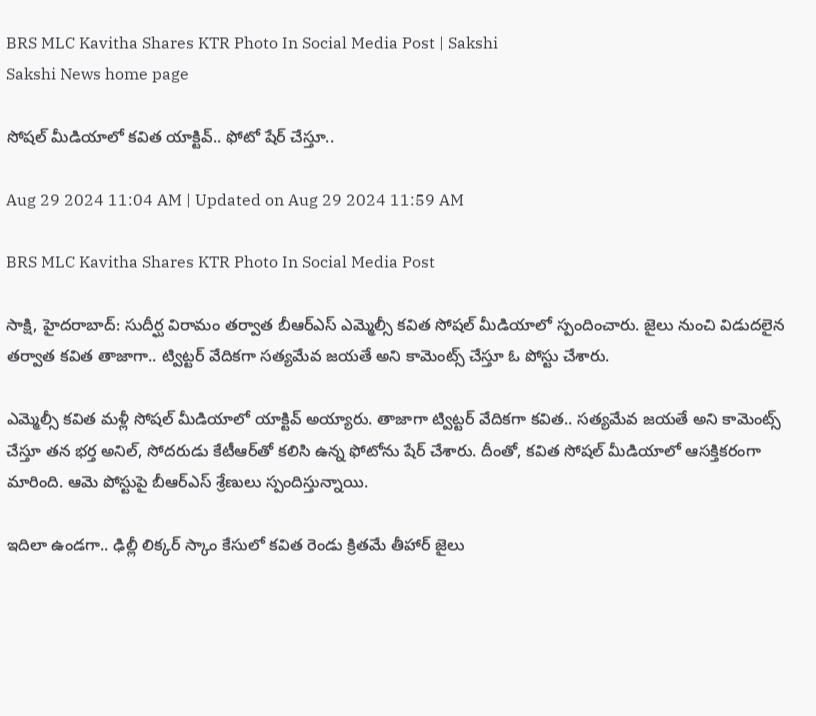BRS MLC Kavitha Shares KTR Photo In Social Media Post | Sakshi
Sakshi News home page

సోషల్‌ మీడియాలో కవిత యాక్టివ్‌.. ఫోటో షేర్‌ చేస్తూ..

Aug 29 2024 11:04 AM | Updated on Aug 29 2024 11:59 AM

BRS MLC Kavitha Shares KTR Photo In Social Media Post

సాక్షి, హైదరాబాద్‌: సుదీర్ఘ విరామం తర్వాత బీఆర్‌ఎస్‌ ఎమ్మెల్సీ కవిత సోషల్‌ మీడియాలో స్పందించారు. జైలు నుంచి విడుదలైన తర్వాత కవిత తాజాగా.. ట్విట్టర్‌ వేదికగా సత్యమేవ జయతే అని కామెంట్స్‌ చేస్తూ ఓ పోస్టు చేశారు.

ఎమ్మెల్సీ కవిత మళ్లీ సోషల్‌ మీడియాలో యాక్టివ్‌ అయ్యారు. తాజాగా ట్విట్టర్‌ వేదికగా కవిత.. సత్యమేవ జయతే అని కామెంట్స్‌ చేస్తూ తన భర్త అనిల్‌, సోదరుడు కేటీఆర్‌తో కలిసి ఉన్న ఫోటోను షేర్‌ చేశారు. దీంతో, కవిత సోషల్‌ మీడియాలో ఆసక్తికరంగా మారింది. ఆమె పోస్టుపై బీఆర్‌ఎస్‌ శ్రేణులు స్పందిస్తున్నాయి.

ఇదిలా ఉండగా.. ఢిల్లీ లిక్కర్‌ స్కాం కేసులో కవిత రెండు క్రితమే తీహార్‌ జైలు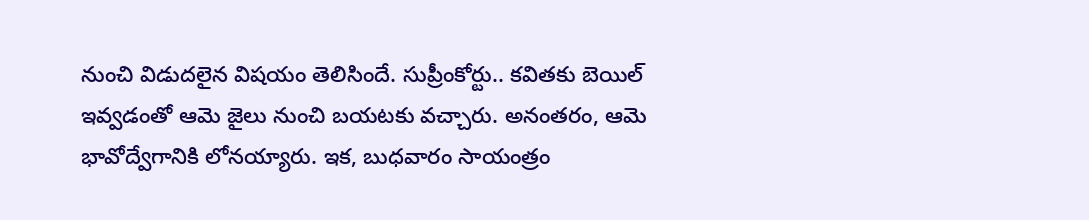నుంచి విడుదలైన విషయం తెలిసిందే. సుప్రీంకోర్టు.. కవితకు బెయిల్‌ ఇవ్వడంతో ఆమె జైలు నుంచి బయటకు వచ్చారు. అనంతరం, ఆమె భావోద్వేగానికి లోనయ్యారు. ఇక, బుధవారం సాయంత్రం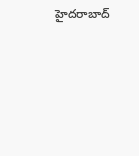హైదరాబాద్‌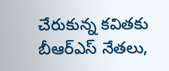చేరుకున్న కవితకు బీఆర్‌ఎస్‌ నేతలు,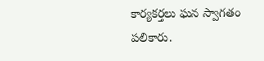కార్యకర్తలు ఘన స్వాగతం పలికారు.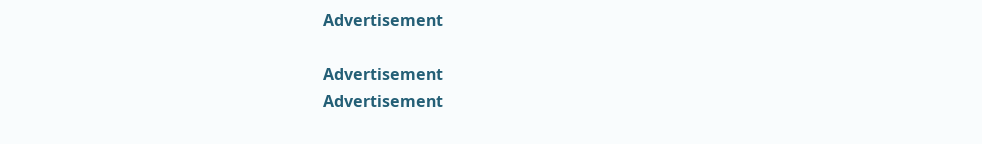Advertisement

Advertisement
Advertisement